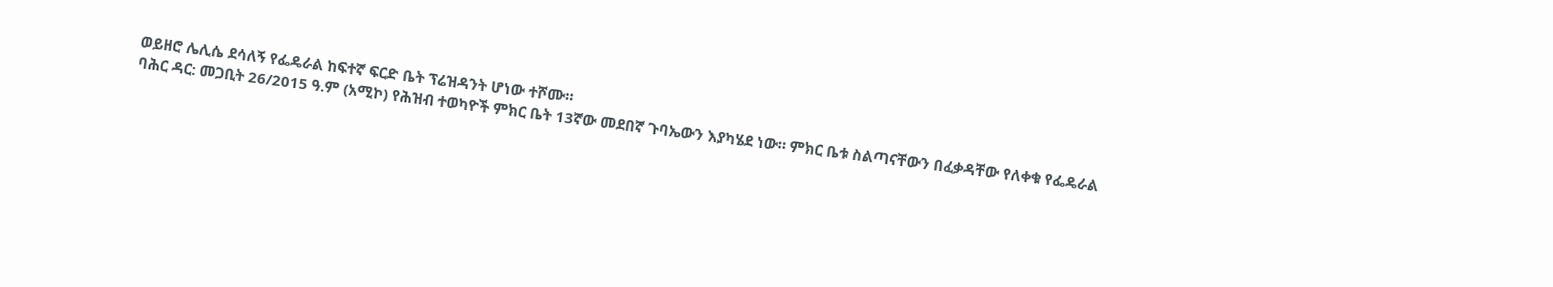ወይዘሮ ሌሊሴ ደሳለኝ የፌዴራል ከፍተኛ ፍርድ ቤት ፕሬዝዳንት ሆነው ተሾሙ።
ባሕር ዳር: መጋቢት 26/2015 ዓ.ም (አሚኮ) የሕዝብ ተወካዮች ምክር ቤት 13ኛው መደበኛ ጉባኤውን እያካሄደ ነው። ምክር ቤቱ ስልጣናቸውን በፈቃዳቸው የለቀቁ የፌዴራል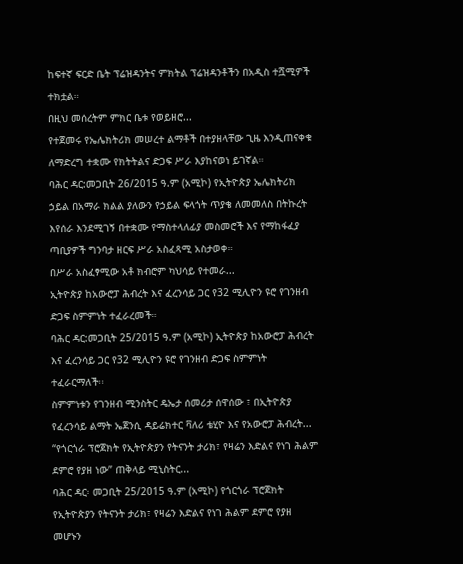ከፍተኛ ፍርድ ቤት ፕሬዝዳንትና ምክትል ፕሬዝዳንቶችን በአዲስ ተሿሚዎች ተክቷል።
በዚህ መሰረትም ምክር ቤቱ የወይዘሮ...
የተጀመሩ የኤሌክትሪክ መሠረተ ልማቶች በተያዘላቸው ጊዜ እንዲጠናቀቁ ለማድረግ ተቋሙ የክትትልና ድጋፍ ሥራ እያከናወነ ይገኛል።
ባሕር ዳር:መጋቢት 26/2015 ዓ.ም (አሚኮ) የኢትዮጵያ ኤሌክትሪክ ኃይል በአማራ ክልል ያለውን የኃይል ፍላጎት ጥያቄ ለመመለስ በትኩረት እየሰራ እንደሚገኝ በተቋሙ የማስተላለፊያ መስመሮች እና የማከፋፈያ ጣቢያዎች ግንባታ ዘርፍ ሥራ አስፈጻሚ አስታወቀ።
በሥራ አስፈፃሚው አቶ ክብሮም ካህሳይ የተመራ...
ኢትዮጵያ ከአውሮፓ ሕብረት እና ፈረንሳይ ጋር የ32 ሚሊዮን ዩሮ የገንዘብ ድጋፍ ስምምነት ተፈራረመች።
ባሕር ዳር:መጋቢት 25/2015 ዓ.ም (አሚኮ) ኢትዮጵያ ከአውሮፓ ሕብረት እና ፈረንሳይ ጋር የ32 ሚሊዮን ዩሮ የገንዘብ ድጋፍ ስምምነት ተፈራርማለች፡፡
ስምምነቱን የገንዘብ ሚንስትር ዴኤታ ሰመሪታ ሰዋሰው ፣ በኢትዮጵያ የፈረንሳይ ልማት ኤጀንሲ ዳይሬክተር ቫለሪ ቴሂዮ እና የአውሮፓ ሕብረት...
“የጎርጎራ ፕሮጀክት የኢትዮጵያን የትናንት ታሪክ፣ የዛሬን እድልና የነገ ሕልም ደምሮ የያዘ ነው” ጠቅላይ ሚኒስትር...
ባሕር ዳር፡ መጋቢት 25/2015 ዓ.ም (አሚኮ) የጎርጎራ ፕሮጀክት የኢትዮጵያን የትናንት ታሪክ፣ የዛሬን እድልና የነገ ሕልም ደምሮ የያዘ መሆኑን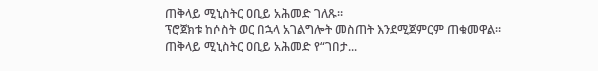ጠቅላይ ሚኒስትር ዐቢይ አሕመድ ገለጹ።
ፕሮጀክቱ ከሶስት ወር በኋላ አገልግሎት መስጠት እንደሚጀምርም ጠቁመዋል።
ጠቅላይ ሚኒስትር ዐቢይ አሕመድ የ“ገበታ...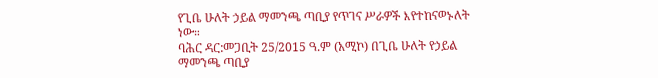የጊቤ ሁለት ኃይል ማመንጫ ጣቢያ የጥገና ሥራዎች እየተከናወኑለት ነው።
ባሕር ዳር:መጋቢት 25/2015 ዓ.ም (አሚኮ) በጊቤ ሁለት የኃይል ማመንጫ ጣቢያ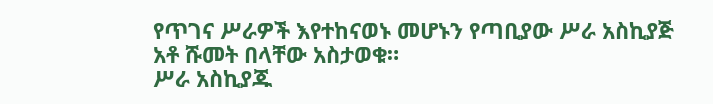የጥገና ሥራዎች እየተከናወኑ መሆኑን የጣቢያው ሥራ አስኪያጅ አቶ ሹመት በላቸው አስታወቁ።
ሥራ አስኪያጁ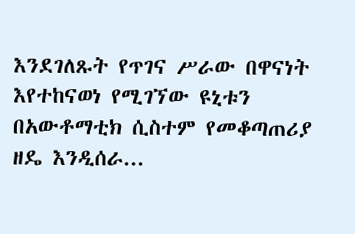እንደገለጹት የጥገና ሥራው በዋናነት እየተከናወነ የሚገኘው ዩኒቱን በአውቶማቲክ ሲስተም የመቆጣጠሪያ ዘዴ እንዲሰራ...